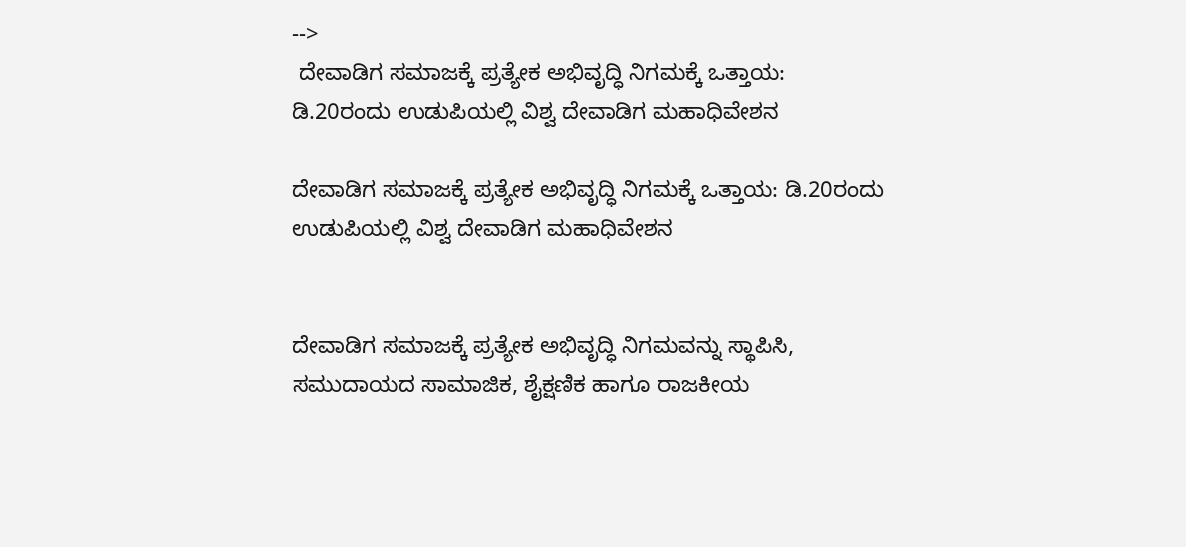-->
 ದೇವಾಡಿಗ ಸಮಾಜಕ್ಕೆ ಪ್ರತ್ಯೇಕ ಅಭಿವೃದ್ಧಿ ನಿಗಮಕ್ಕೆ ಒತ್ತಾಯ: ಡಿ.20ರಂದು ಉಡುಪಿಯಲ್ಲಿ ವಿಶ್ವ ದೇವಾಡಿಗ ಮಹಾಧಿವೇಶನ

ದೇವಾಡಿಗ ಸಮಾಜಕ್ಕೆ ಪ್ರತ್ಯೇಕ ಅಭಿವೃದ್ಧಿ ನಿಗಮಕ್ಕೆ ಒತ್ತಾಯ: ಡಿ.20ರಂದು ಉಡುಪಿಯಲ್ಲಿ ವಿಶ್ವ ದೇವಾಡಿಗ ಮಹಾಧಿವೇಶನ


ದೇವಾಡಿಗ ಸಮಾಜಕ್ಕೆ ಪ್ರತ್ಯೇಕ ಅಭಿವೃದ್ಧಿ ನಿಗಮವನ್ನು ಸ್ಥಾಪಿಸಿ, ಸಮುದಾಯದ ಸಾಮಾಜಿಕ, ಶೈಕ್ಷಣಿಕ ಹಾಗೂ ರಾಜಕೀಯ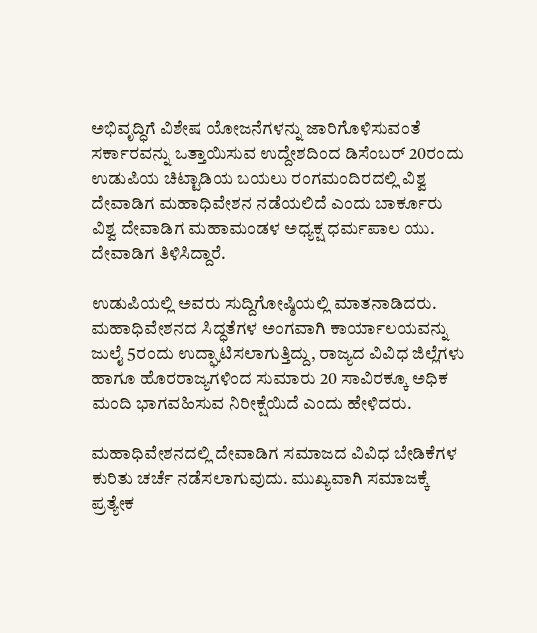ಅಭಿವೃದ್ಧಿಗೆ ವಿಶೇಷ ಯೋಜನೆಗಳನ್ನು ಜಾರಿಗೊಳಿಸುವಂತೆ ಸರ್ಕಾರವನ್ನು ಒತ್ತಾಯಿಸುವ ಉದ್ದೇಶದಿಂದ ಡಿಸೆಂಬರ್ 20ರಂದು ಉಡುಪಿಯ ಚಿಟ್ಟಾಡಿಯ ಬಯಲು ರಂಗಮಂದಿರದಲ್ಲಿ ವಿಶ್ವ ದೇವಾಡಿಗ ಮಹಾಧಿವೇಶನ ನಡೆಯಲಿದೆ ಎಂದು ಬಾರ್ಕೂರು ವಿಶ್ವ ದೇವಾಡಿಗ ಮಹಾಮಂಡಳ ಅಧ್ಯಕ್ಷ ಧರ್ಮಪಾಲ ಯು. ದೇವಾಡಿಗ ತಿಳಿಸಿದ್ದಾರೆ.

ಉಡುಪಿಯಲ್ಲಿ ಅವರು ಸುದ್ದಿಗೋಷ್ಠಿಯಲ್ಲಿ ಮಾತನಾಡಿದರು. ಮಹಾಧಿವೇಶನದ ಸಿದ್ಧತೆಗಳ ಅಂಗವಾಗಿ ಕಾರ್ಯಾಲಯವನ್ನು ಜುಲೈ 5ರಂದು ಉದ್ಘಾಟಿಸಲಾಗುತ್ತಿದ್ದು, ರಾಜ್ಯದ ವಿವಿಧ ಜಿಲ್ಲೆಗಳು ಹಾಗೂ ಹೊರರಾಜ್ಯಗಳಿಂದ ಸುಮಾರು 20 ಸಾವಿರಕ್ಕೂ ಅಧಿಕ ಮಂದಿ ಭಾಗವಹಿಸುವ ನಿರೀಕ್ಷೆಯಿದೆ ಎಂದು ಹೇಳಿದರು.

ಮಹಾಧಿವೇಶನದಲ್ಲಿ ದೇವಾಡಿಗ ಸಮಾಜದ ವಿವಿಧ ಬೇಡಿಕೆಗಳ ಕುರಿತು ಚರ್ಚೆ ನಡೆಸಲಾಗುವುದು. ಮುಖ್ಯವಾಗಿ ಸಮಾಜಕ್ಕೆ ಪ್ರತ್ಯೇಕ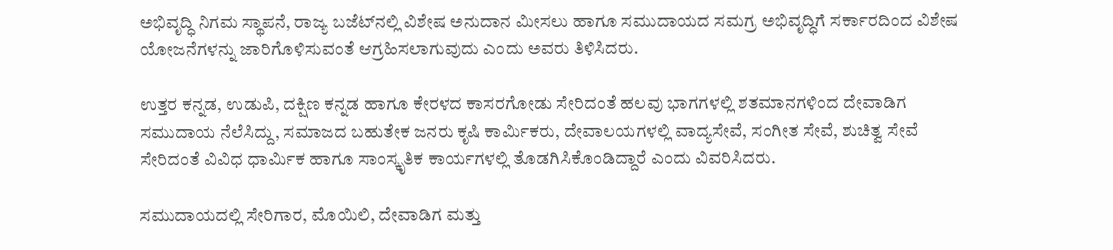ಅಭಿವೃದ್ಧಿ ನಿಗಮ ಸ್ಥಾಪನೆ, ರಾಜ್ಯ ಬಜೆಟ್‌ನಲ್ಲಿ ವಿಶೇಷ ಅನುದಾನ ಮೀಸಲು ಹಾಗೂ ಸಮುದಾಯದ ಸಮಗ್ರ ಅಭಿವೃದ್ಧಿಗೆ ಸರ್ಕಾರದಿಂದ ವಿಶೇಷ ಯೋಜನೆಗಳನ್ನು ಜಾರಿಗೊಳಿಸುವಂತೆ ಆಗ್ರಹಿಸಲಾಗುವುದು ಎಂದು ಅವರು ತಿಳಿಸಿದರು.

ಉತ್ತರ ಕನ್ನಡ, ಉಡುಪಿ, ದಕ್ಷಿಣ ಕನ್ನಡ ಹಾಗೂ ಕೇರಳದ ಕಾಸರಗೋಡು ಸೇರಿದಂತೆ ಹಲವು ಭಾಗಗಳಲ್ಲಿ ಶತಮಾನಗಳಿಂದ ದೇವಾಡಿಗ ಸಮುದಾಯ ನೆಲೆಸಿದ್ದು, ಸಮಾಜದ ಬಹುತೇಕ ಜನರು ಕೃಷಿ ಕಾರ್ಮಿಕರು, ದೇವಾಲಯಗಳಲ್ಲಿ ವಾದ್ಯಸೇವೆ, ಸಂಗೀತ ಸೇವೆ, ಶುಚಿತ್ವ ಸೇವೆ ಸೇರಿದಂತೆ ವಿವಿಧ ಧಾರ್ಮಿಕ ಹಾಗೂ ಸಾಂಸ್ಕೃತಿಕ ಕಾರ್ಯಗಳಲ್ಲಿ ತೊಡಗಿಸಿಕೊಂಡಿದ್ದಾರೆ ಎಂದು ವಿವರಿಸಿದರು.

ಸಮುದಾಯದಲ್ಲಿ ಸೇರಿಗಾರ, ಮೊಯಿಲಿ, ದೇವಾಡಿಗ ಮತ್ತು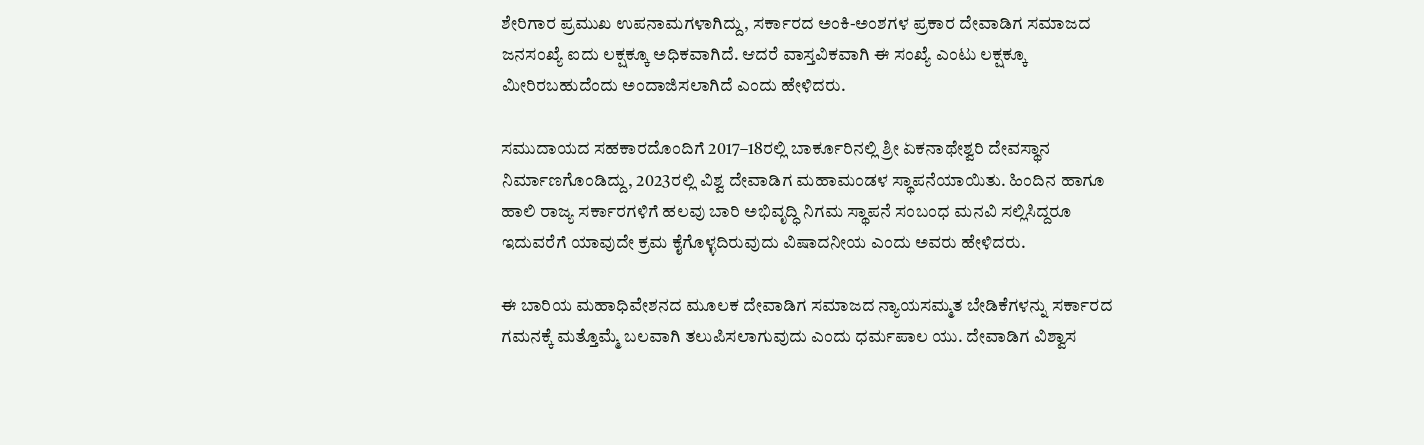ಶೇರಿಗಾರ ಪ್ರಮುಖ ಉಪನಾಮಗಳಾಗಿದ್ದು, ಸರ್ಕಾರದ ಅಂಕಿ-ಅಂಶಗಳ ಪ್ರಕಾರ ದೇವಾಡಿಗ ಸಮಾಜದ ಜನಸಂಖ್ಯೆ ಐದು ಲಕ್ಷಕ್ಕೂ ಅಧಿಕವಾಗಿದೆ. ಆದರೆ ವಾಸ್ತವಿಕವಾಗಿ ಈ ಸಂಖ್ಯೆ ಎಂಟು ಲಕ್ಷಕ್ಕೂ ಮೀರಿರಬಹುದೆಂದು ಅಂದಾಜಿಸಲಾಗಿದೆ ಎಂದು ಹೇಳಿದರು.

ಸಮುದಾಯದ ಸಹಕಾರದೊಂದಿಗೆ 2017–18ರಲ್ಲಿ ಬಾರ್ಕೂರಿನಲ್ಲಿ ಶ್ರೀ ಏಕನಾಥೇಶ್ವರಿ ದೇವಸ್ಥಾನ ನಿರ್ಮಾಣಗೊಂಡಿದ್ದು, 2023ರಲ್ಲಿ ವಿಶ್ವ ದೇವಾಡಿಗ ಮಹಾಮಂಡಳ ಸ್ಥಾಪನೆಯಾಯಿತು. ಹಿಂದಿನ ಹಾಗೂ ಹಾಲಿ ರಾಜ್ಯ ಸರ್ಕಾರಗಳಿಗೆ ಹಲವು ಬಾರಿ ಅಭಿವೃದ್ಧಿ ನಿಗಮ ಸ್ಥಾಪನೆ ಸಂಬಂಧ ಮನವಿ ಸಲ್ಲಿಸಿದ್ದರೂ ಇದುವರೆಗೆ ಯಾವುದೇ ಕ್ರಮ ಕೈಗೊಳ್ಳದಿರುವುದು ವಿಷಾದನೀಯ ಎಂದು ಅವರು ಹೇಳಿದರು.

ಈ ಬಾರಿಯ ಮಹಾಧಿವೇಶನದ ಮೂಲಕ ದೇವಾಡಿಗ ಸಮಾಜದ ನ್ಯಾಯಸಮ್ಮತ ಬೇಡಿಕೆಗಳನ್ನು ಸರ್ಕಾರದ ಗಮನಕ್ಕೆ ಮತ್ತೊಮ್ಮೆ ಬಲವಾಗಿ ತಲುಪಿಸಲಾಗುವುದು ಎಂದು ಧರ್ಮಪಾಲ ಯು. ದೇವಾಡಿಗ ವಿಶ್ವಾಸ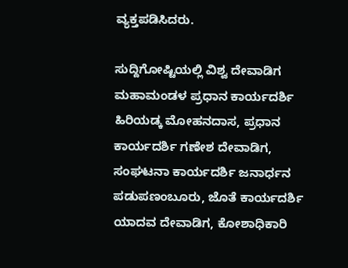ವ್ಯಕ್ತಪಡಿಸಿದರು.

ಸುದ್ದಿಗೋಷ್ಟಿಯಲ್ಲಿ ವಿಶ್ವ ದೇವಾಡಿಗ ಮಹಾಮಂಡಳ ಪ್ರಧಾನ ಕಾರ್ಯದರ್ಶಿ ಹಿರಿಯಡ್ಕ ಮೋಹನದಾಸ, ಪ್ರಧಾನ ಕಾರ್ಯದರ್ಶಿ ಗಣೇಶ ದೇವಾಡಿಗ, ಸಂಘಟನಾ ಕಾರ್ಯದರ್ಶಿ ಜನಾರ್ಧನ ಪಡುಪಣಂಬೂರು, ಜೊತೆ ಕಾರ್ಯದರ್ಶಿ ಯಾದವ ದೇವಾಡಿಗ, ಕೋಶಾಧಿಕಾರಿ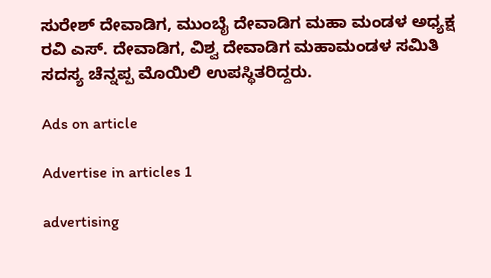ಸುರೇಶ್ ದೇವಾಡಿಗ, ಮುಂಬೈ ದೇವಾಡಿಗ ಮಹಾ ಮಂಡಳ ಅಧ್ಯಕ್ಷ ರವಿ ಎಸ್. ದೇವಾಡಿಗ, ವಿಶ್ವ ದೇವಾಡಿಗ ಮಹಾಮಂಡಳ ಸಮಿತಿ ಸದಸ್ಯ ಚೆನ್ನಪ್ಪ ಮೊಯಿಲಿ ಉಪಸ್ಥಿತರಿದ್ದರು.

Ads on article

Advertise in articles 1

advertising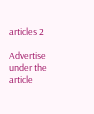articles 2

Advertise under the article